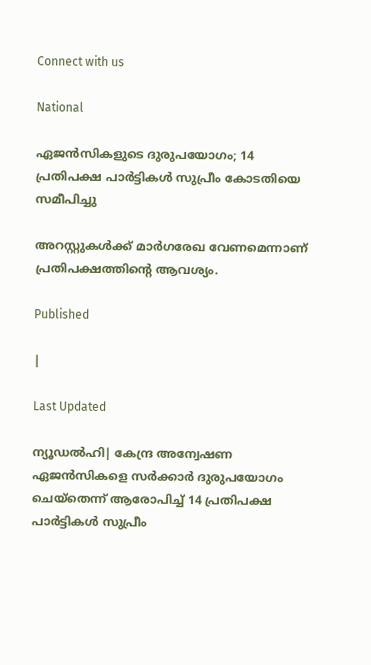Connect with us

National

ഏജന്‍സികളുടെ ദുരുപയോഗം; 14 പ്രതിപക്ഷ പാര്‍ട്ടികള്‍ സുപ്രീം കോടതിയെ സമീപിച്ചു

അറസ്റ്റുകള്‍ക്ക് മാര്‍ഗരേഖ വേണമെന്നാണ് പ്രതിപക്ഷത്തിന്റെ ആവശ്യം.

Published

|

Last Updated

ന്യൂഡല്‍ഹി| കേന്ദ്ര അന്വേഷണ ഏജന്‍സികളെ സര്‍ക്കാര്‍ ദുരുപയോഗം ചെയ്‌തെന്ന് ആരോപിച്ച് 14 പ്രതിപക്ഷ പാര്‍ട്ടികള്‍ സുപ്രീം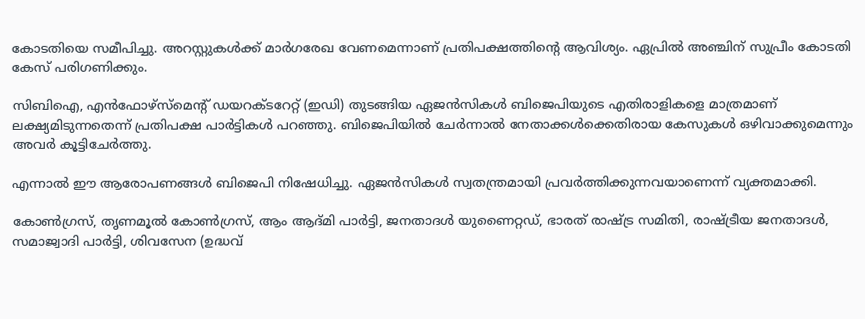കോടതിയെ സമീപിച്ചു. അറസ്റ്റുകള്‍ക്ക് മാര്‍ഗരേഖ വേണമെന്നാണ് പ്രതിപക്ഷത്തിന്റെ ആവിശ്യം. ഏപ്രില്‍ അഞ്ചിന് സുപ്രീം കോടതി കേസ് പരിഗണിക്കും.

സിബിഐ, എന്‍ഫോഴ്സ്മെന്റ് ഡയറക്ടറേറ്റ് (ഇഡി) തുടങ്ങിയ ഏജന്‍സികള്‍ ബിജെപിയുടെ എതിരാളികളെ മാത്രമാണ് ലക്ഷ്യമിടുന്നതെന്ന് പ്രതിപക്ഷ പാര്‍ട്ടികള്‍ പറഞ്ഞു. ബിജെപിയില്‍ ചേര്‍ന്നാല്‍ നേതാക്കള്‍ക്കെതിരായ കേസുകള്‍ ഒഴിവാക്കുമെന്നും അവര്‍ കൂട്ടിചേര്‍ത്തു.

എന്നാല്‍ ഈ ആരോപണങ്ങള്‍ ബിജെപി നിഷേധിച്ചു. ഏജന്‍സികള്‍ സ്വതന്ത്രമായി പ്രവര്‍ത്തിക്കുന്നവയാണെന്ന് വ്യക്തമാക്കി.

കോണ്‍ഗ്രസ്, തൃണമൂല്‍ കോണ്‍ഗ്രസ്, ആം ആദ്മി പാര്‍ട്ടി, ജനതാദള്‍ യുണൈറ്റഡ്, ഭാരത് രാഷ്ട്ര സമിതി, രാഷ്ട്രീയ ജനതാദള്‍, സമാജ്വാദി പാര്‍ട്ടി, ശിവസേന (ഉദ്ധവ്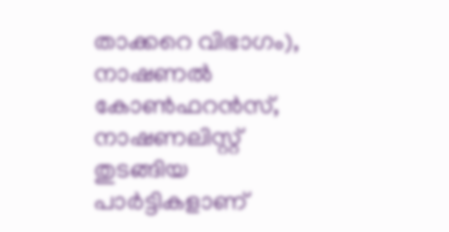താക്കറെ വിഭാഗം), നാഷണല്‍ കോണ്‍ഫറന്‍സ്, നാഷണലിസ്റ്റ് തുടങ്ങിയ പാര്‍ട്ടികളാണ്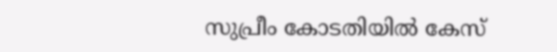സുപ്രീം കോടതിയില്‍ കേസ്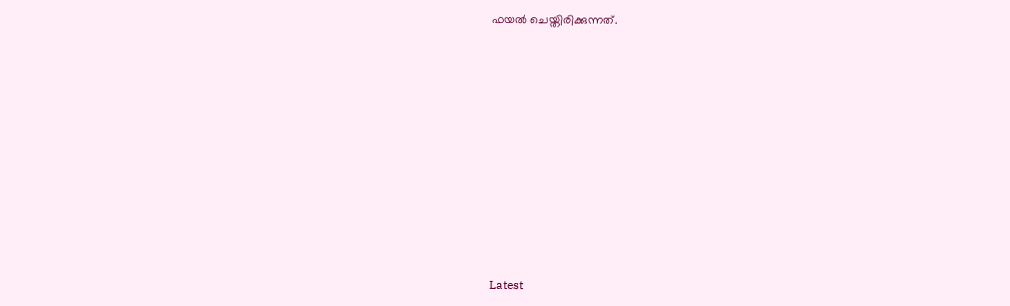ഫയല്‍ ചെയ്തിരിക്കുന്നത്.











Latest